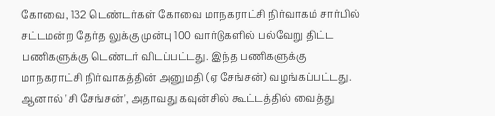கோவை, 132 டெண்டர்கள் கோவை மாநகராட்சி நிர்வாகம் சார்பில் சட்டமன்ற தேர்த லுக்கு முன்பு 100 வார்டுகளில் பல்வேறு திட்ட பணிகளுக்கு டெண்டர் விடப்பட்டது. இந்த பணிகளுக்கு மாநகராட்சி நிர்வாகத்தின் அனுமதி (ஏ சேங்சன்) வழங்கப்பட்டது. ஆனால் 'சி சேங்சன்', அதாவது கவுன்சில் கூட்டத்தில் வைத்து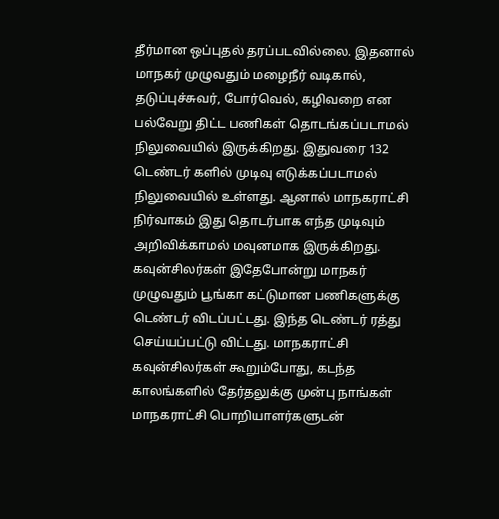தீர்மான ஒப்புதல் தரப்படவில்லை. இதனால் மாநகர் முழுவதும் மழைநீர் வடிகால், தடுப்புச்சுவர், போர்வெல், கழிவறை என பல்வேறு திட்ட பணிகள் தொடங்கப்படாமல் நிலுவையில் இருக்கிறது. இதுவரை 132 டெண்டர் களில் முடிவு எடுக்கப்படாமல் நிலுவையில் உள்ளது. ஆனால் மாநகராட்சி நிர்வாகம் இது தொடர்பாக எந்த முடிவும் அறிவிக்காமல் மவுனமாக இருக்கிறது. கவுன்சிலர்கள் இதேபோன்று மாநகர் முழுவதும் பூங்கா கட்டுமான பணிகளுக்கு டெண்டர் விடப்பட்டது. இந்த டெண்டர் ரத்து செய்யப்பட்டு விட்டது. மாநகராட்சி கவுன்சிலர்கள் கூறும்போது, கடந்த காலங்களில் தேர்தலுக்கு முன்பு நாங்கள் மாநகராட்சி பொறியாளர்களுடன்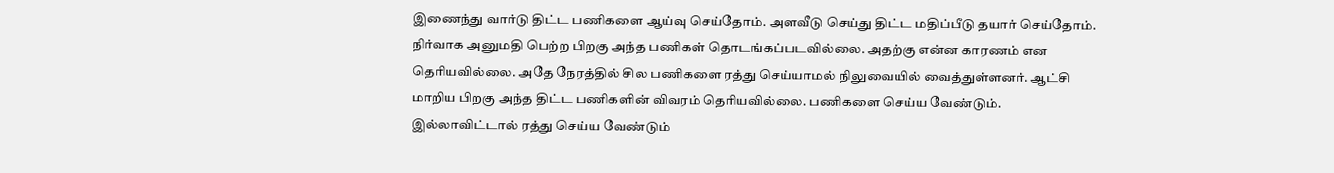இணைந்து வார்டு திட்ட பணிகளை ஆய்வு செய்தோம். அளவீடு செய்து திட்ட மதிப்பீடு தயார் செய்தோம். நிர்வாக அனுமதி பெற்ற பிறகு அந்த பணிகள் தொடங்கப்படவில்லை. அதற்கு என்ன காரணம் என தெரியவில்லை. அதே நேரத்தில் சில பணிகளை ரத்து செய்யாமல் நிலுவையில் வைத்துள்ளனர். ஆட்சி மாறிய பிறகு அந்த திட்ட பணிகளின் விவரம் தெரியவில்லை. பணிகளை செய்ய வேண்டும். இல்லாவிட்டால் ரத்து செய்ய வேண்டும்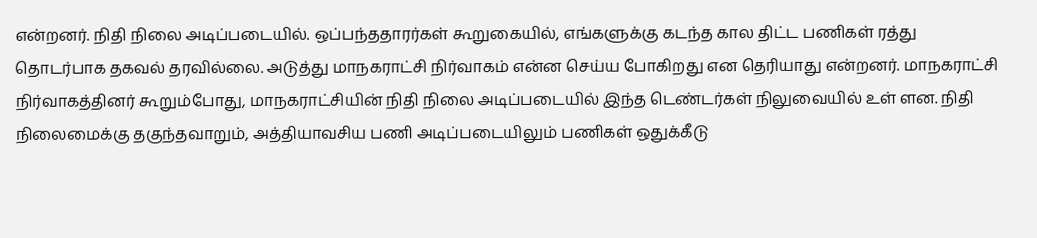என்றனர். நிதி நிலை அடிப்படையில். ஒப்பந்ததாரர்கள் கூறுகையில், எங்களுக்கு கடந்த கால திட்ட பணிகள் ரத்து தொடர்பாக தகவல் தரவில்லை. அடுத்து மாநகராட்சி நிர்வாகம் என்ன செய்ய போகிறது என தெரியாது என்றனர். மாநகராட்சி நிர்வாகத்தினர் கூறும்போது, மாநகராட்சியின் நிதி நிலை அடிப்படையில் இந்த டெண்டர்கள் நிலுவையில் உள் ளன. நிதி நிலைமைக்கு தகுந்தவாறும், அத்தியாவசிய பணி அடிப்படையிலும் பணிகள் ஒதுக்கீடு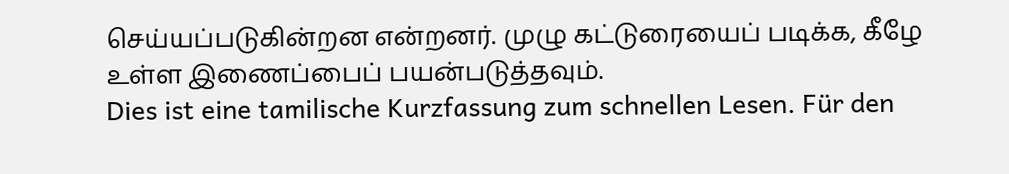செய்யப்படுகின்றன என்றனர். முழு கட்டுரையைப் படிக்க, கீழே உள்ள இணைப்பைப் பயன்படுத்தவும்.
Dies ist eine tamilische Kurzfassung zum schnellen Lesen. Für den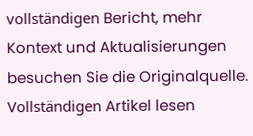vollständigen Bericht, mehr Kontext und Aktualisierungen besuchen Sie die Originalquelle.
Vollständigen Artikel lesen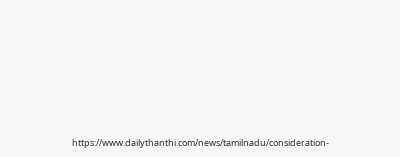https://www.dailythanthi.com/news/tamilnadu/consideration-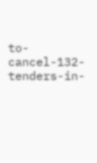to-cancel-132-tenders-in-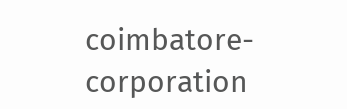coimbatore-corporation